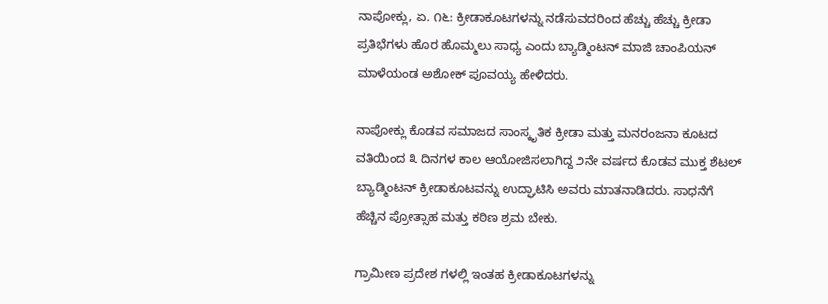ನಾಪೋಕ್ಲು, ಏ. ೧೬: ಕ್ರೀಡಾಕೂಟಗಳನ್ನು ನಡೆಸುವದರಿಂದ ಹೆಚ್ಚು ಹೆಚ್ಚು ಕ್ರೀಡಾ ಪ್ರತಿಭೆಗಳು ಹೊರ ಹೊಮ್ಮಲು ಸಾಧ್ಯ ಎಂದು ಬ್ಯಾಡ್ಮಿಂಟನ್ ಮಾಜಿ ಚಾಂಪಿಯನ್ ಮಾಳೆಯಂಡ ಅಶೋಕ್ ಪೂವಯ್ಯ ಹೇಳಿದರು.

ನಾಪೋಕ್ಲು ಕೊಡವ ಸಮಾಜದ ಸಾಂಸ್ಕೃತಿಕ ಕ್ರೀಡಾ ಮತ್ತು ಮನರಂಜನಾ ಕೂಟದ ವತಿಯಿಂದ ೩ ದಿನಗಳ ಕಾಲ ಆಯೋಜಿಸಲಾಗಿದ್ದ ೨ನೇ ವರ್ಷದ ಕೊಡವ ಮುಕ್ತ ಶೆಟಲ್ ಬ್ಯಾಡ್ಮಿಂಟನ್ ಕ್ರೀಡಾಕೂಟವನ್ನು ಉದ್ಘಾಟಿಸಿ ಅವರು ಮಾತನಾಡಿದರು. ಸಾಧನೆಗೆ ಹೆಚ್ಚಿನ ಪ್ರೋತ್ಸಾಹ ಮತ್ತು ಕಠಿಣ ಶ್ರಮ ಬೇಕು.

ಗ್ರಾಮೀಣ ಪ್ರದೇಶ ಗಳಲ್ಲಿ ಇಂತಹ ಕ್ರೀಡಾಕೂಟಗಳನ್ನು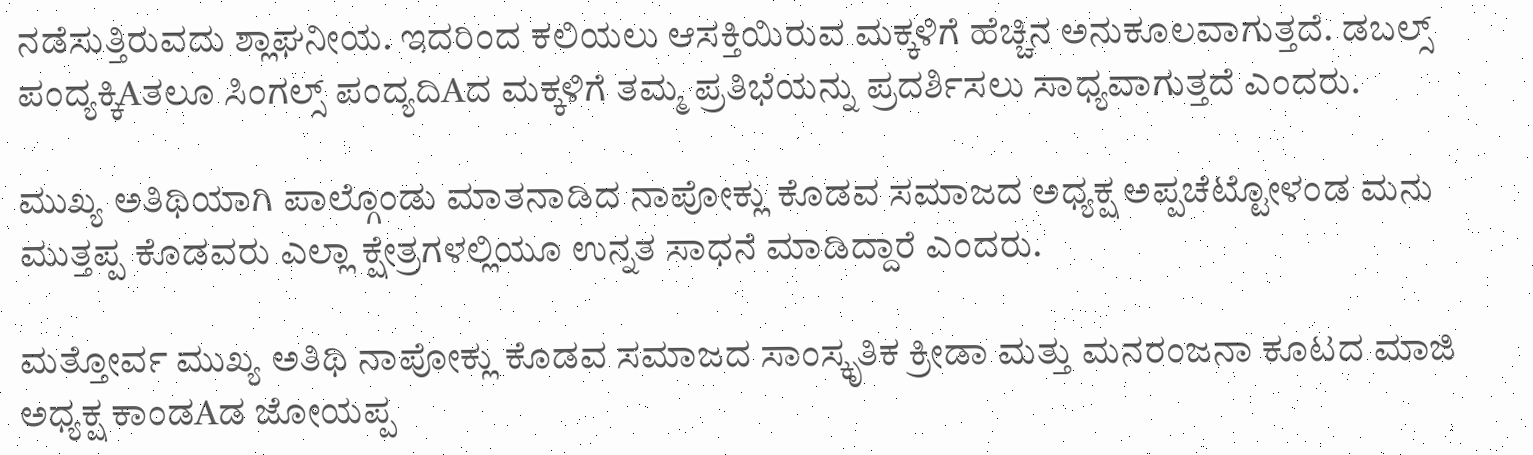ನಡೆಸುತ್ತಿರುವದು ಶ್ಲಾಘನೀಯ. ಇದರಿಂದ ಕಲಿಯಲು ಆಸಕ್ತಿಯಿರುವ ಮಕ್ಕಳಿಗೆ ಹೆಚ್ಚಿನ ಅನುಕೂಲವಾಗುತ್ತದೆ. ಡಬಲ್ಸ್ ಪಂದ್ಯಕ್ಕಿAತಲೂ ಸಿಂಗಲ್ಸ್ ಪಂದ್ಯದಿAದ ಮಕ್ಕಳಿಗೆ ತಮ್ಮ ಪ್ರತಿಭೆಯನ್ನು ಪ್ರದರ್ಶಿಸಲು ಸಾಧ್ಯವಾಗುತ್ತದೆ ಎಂದರು.

ಮುಖ್ಯ ಅತಿಥಿಯಾಗಿ ಪಾಲ್ಗೊಂಡು ಮಾತನಾಡಿದ ನಾಪೋಕ್ಲು ಕೊಡವ ಸಮಾಜದ ಅಧ್ಯಕ್ಷ ಅಪ್ಪಚೆಟ್ಟೋಳಂಡ ಮನು ಮುತ್ತಪ್ಪ ಕೊಡವರು ಎಲ್ಲಾ ಕ್ಷೇತ್ರಗಳಲ್ಲಿಯೂ ಉನ್ನತ ಸಾಧನೆ ಮಾಡಿದ್ದಾರೆ ಎಂದರು.

ಮತ್ತೋರ್ವ ಮುಖ್ಯ ಅತಿಥಿ ನಾಪೋಕ್ಲು ಕೊಡವ ಸಮಾಜದ ಸಾಂಸ್ಕೃತಿಕ ಕ್ರೀಡಾ ಮತ್ತು ಮನರಂಜನಾ ಕೂಟದ ಮಾಜಿ ಅಧ್ಯಕ್ಷ ಕಾಂಡAಡ ಜೋಯಪ್ಪ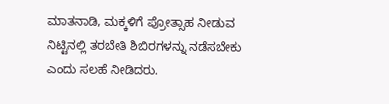ಮಾತನಾಡಿ, ಮಕ್ಕಳಿಗೆ ಪ್ರೋತ್ಸಾಹ ನೀಡುವ ನಿಟ್ಟಿನಲ್ಲಿ ತರಬೇತಿ ಶಿಬಿರಗಳನ್ನು ನಡೆಸಬೇಕು ಎಂದು ಸಲಹೆ ನೀಡಿದರು.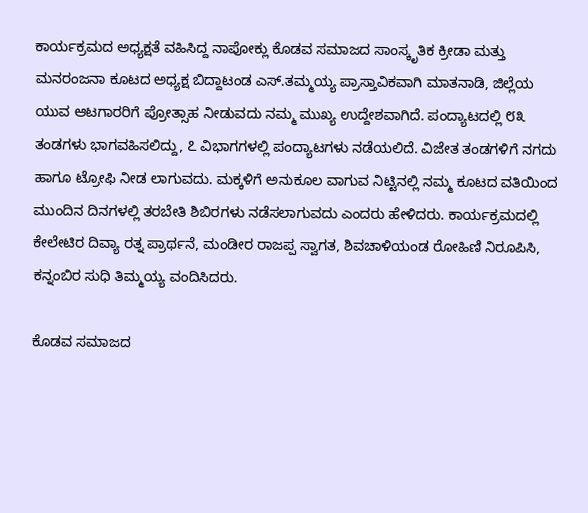ಕಾರ್ಯಕ್ರಮದ ಅಧ್ಯಕ್ಷತೆ ವಹಿಸಿದ್ದ ನಾಪೋಕ್ಲು ಕೊಡವ ಸಮಾಜದ ಸಾಂಸ್ಕೃತಿಕ ಕ್ರೀಡಾ ಮತ್ತು ಮನರಂಜನಾ ಕೂಟದ ಅಧ್ಯಕ್ಷ ಬಿದ್ದಾಟಂಡ ಎಸ್.ತಮ್ಮಯ್ಯ ಪ್ರಾಸ್ತಾವಿಕವಾಗಿ ಮಾತನಾಡಿ, ಜಿಲ್ಲೆಯ ಯುವ ಆಟಗಾರರಿಗೆ ಪ್ರೋತ್ಸಾಹ ನೀಡುವದು ನಮ್ಮ ಮುಖ್ಯ ಉದ್ದೇಶವಾಗಿದೆ. ಪಂದ್ಯಾಟದಲ್ಲಿ ೮೩ ತಂಡಗಳು ಭಾಗವಹಿಸಲಿದ್ದು, ೭ ವಿಭಾಗಗಳಲ್ಲಿ ಪಂದ್ಯಾಟಗಳು ನಡೆಯಲಿದೆ. ವಿಜೇತ ತಂಡಗಳಿಗೆ ನಗದು ಹಾಗೂ ಟ್ರೋಫಿ ನೀಡ ಲಾಗುವದು. ಮಕ್ಕಳಿಗೆ ಅನುಕೂಲ ವಾಗುವ ನಿಟ್ಟಿನಲ್ಲಿ ನಮ್ಮ ಕೂಟದ ವತಿಯಿಂದ ಮುಂದಿನ ದಿನಗಳಲ್ಲಿ ತರಬೇತಿ ಶಿಬಿರಗಳು ನಡೆಸಲಾಗುವದು ಎಂದರು ಹೇಳಿದರು. ಕಾರ್ಯಕ್ರಮದಲ್ಲಿ ಕೇಲೇಟಿರ ದಿವ್ಯಾ ರತ್ನ ಪ್ರಾರ್ಥನೆ, ಮಂಡೀರ ರಾಜಪ್ಪ ಸ್ವಾಗತ, ಶಿವಚಾಳಿಯಂಡ ರೋಹಿಣಿ ನಿರೂಪಿಸಿ, ಕನ್ನಂಬಿರ ಸುಧಿ ತಿಮ್ಮಯ್ಯ ವಂದಿಸಿದರು.

ಕೊಡವ ಸಮಾಜದ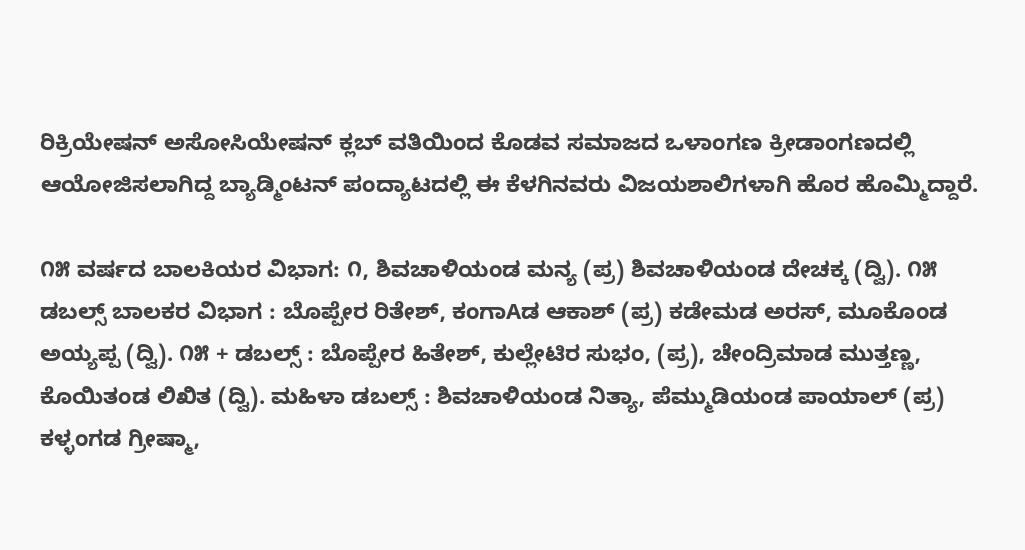ರಿಕ್ರಿಯೇಷನ್ ಅಸೋಸಿಯೇಷನ್ ಕ್ಲಬ್ ವತಿಯಿಂದ ಕೊಡವ ಸಮಾಜದ ಒಳಾಂಗಣ ಕ್ರೀಡಾಂಗಣದಲ್ಲಿ ಆಯೋಜಿಸಲಾಗಿದ್ದ ಬ್ಯಾಡ್ಮಿಂಟನ್ ಪಂದ್ಯಾಟದಲ್ಲಿ ಈ ಕೆಳಗಿನವರು ವಿಜಯಶಾಲಿಗಳಾಗಿ ಹೊರ ಹೊಮ್ಮಿದ್ದಾರೆ.

೧೫ ವರ್ಷದ ಬಾಲಕಿಯರ ವಿಭಾಗ: ೧, ಶಿವಚಾಳಿಯಂಡ ಮನ್ಯ (ಪ್ರ) ಶಿವಚಾಳಿಯಂಡ ದೇಚಕ್ಕ (ದ್ವಿ). ೧೫ ಡಬಲ್ಸ್ ಬಾಲಕರ ವಿಭಾಗ : ಬೊಪ್ಪೇರ ರಿತೇಶ್, ಕಂಗಾAಡ ಆಕಾಶ್ (ಪ್ರ) ಕಡೇಮಡ ಅರಸ್, ಮೂಕೊಂಡ ಅಯ್ಯಪ್ಪ (ದ್ವಿ). ೧೫ + ಡಬಲ್ಸ್ : ಬೊಪ್ಪೇರ ಹಿತೇಶ್, ಕುಲ್ಲೇಟಿರ ಸುಭಂ, (ಪ್ರ), ಚೇಂದ್ರಿಮಾಡ ಮುತ್ತಣ್ಣ, ಕೊಯಿತಂಡ ಲಿಖಿತ (ದ್ವಿ). ಮಹಿಳಾ ಡಬಲ್ಸ್ : ಶಿವಚಾಳಿಯಂಡ ನಿತ್ಯಾ, ಪೆಮ್ಮುಡಿಯಂಡ ಪಾಯಾಲ್ (ಪ್ರ) ಕಳ್ಳಂಗಡ ಗ್ರೀಷ್ಮಾ,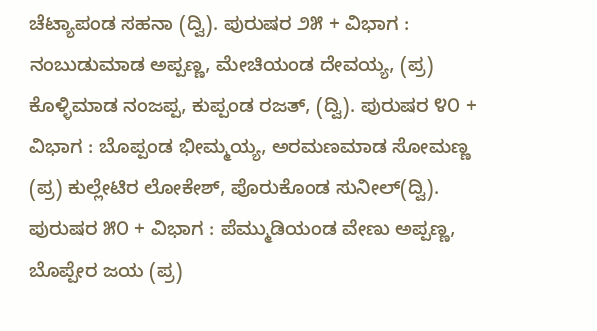ಚೆಟ್ಯಾಪಂಡ ಸಹನಾ (ದ್ವಿ). ಪುರುಷರ ೨೫ + ವಿಭಾಗ : ನಂಬುಡುಮಾಡ ಅಪ್ಪಣ್ಣ, ಮೇಚಿಯಂಡ ದೇವಯ್ಯ, (ಪ್ರ) ಕೊಳ್ಳಿಮಾಡ ನಂಜಪ್ಪ, ಕುಪ್ಪಂಡ ರಜತ್, (ದ್ವಿ). ಪುರುಷರ ೪೦ + ವಿಭಾಗ : ಬೊಪ್ಪಂಡ ಭೀಮ್ಮಯ್ಯ, ಅರಮಣಮಾಡ ಸೋಮಣ್ಣ (ಪ್ರ) ಕುಲ್ಲೇಟಿರ ಲೋಕೇಶ್, ಪೊರುಕೊಂಡ ಸುನೀಲ್(ದ್ವಿ). ಪುರುಷರ ೫೦ + ವಿಭಾಗ : ಪೆಮ್ಮುಡಿಯಂಡ ವೇಣು ಅಪ್ಪಣ್ಣ, ಬೊಪ್ಪೇರ ಜಯ (ಪ್ರ)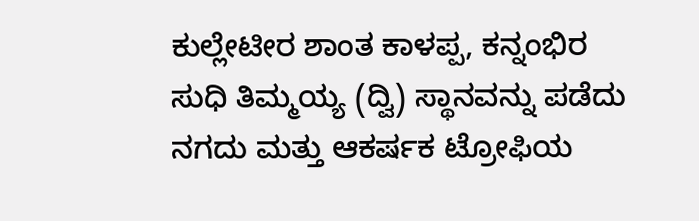ಕುಲ್ಲೇಟೀರ ಶಾಂತ ಕಾಳಪ್ಪ, ಕನ್ನಂಭಿರ ಸುಧಿ ತಿಮ್ಮಯ್ಯ (ದ್ವಿ) ಸ್ಥಾನವನ್ನು ಪಡೆದು ನಗದು ಮತ್ತು ಆಕರ್ಷಕ ಟ್ರೋಫಿಯ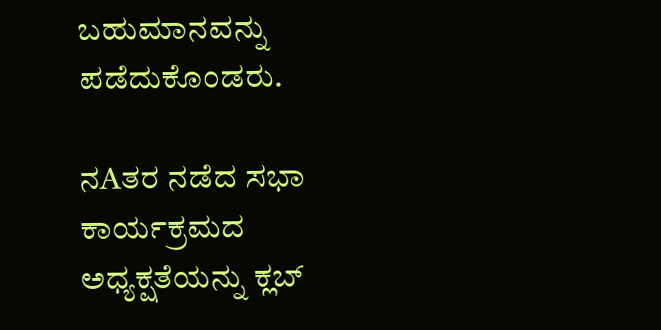ಬಹುಮಾನವನ್ನು ಪಡೆದುಕೊಂಡರು.

ನAತರ ನಡೆದ ಸಭಾ ಕಾರ್ಯಕ್ರಮದ ಅಧ್ಯಕ್ಷತೆಯನ್ನು ಕ್ಲಬ್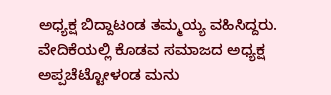ಅಧ್ಯಕ್ಷ ಬಿದ್ದಾಟಂಡ ತಮ್ಮಯ್ಯ ವಹಿಸಿದ್ದರು. ವೇದಿಕೆಯಲ್ಲಿ ಕೊಡವ ಸಮಾಜದ ಅಧ್ಯಕ್ಷ ಅಪ್ಪಚೆಟ್ಟೋಳಂಡ ಮನು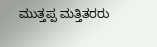ಮುತ್ತಪ್ಪ ಮತ್ತಿತರರು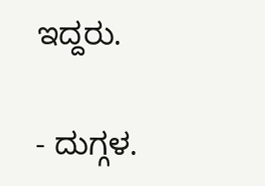ಇದ್ದರು.

- ದುಗ್ಗಳ.